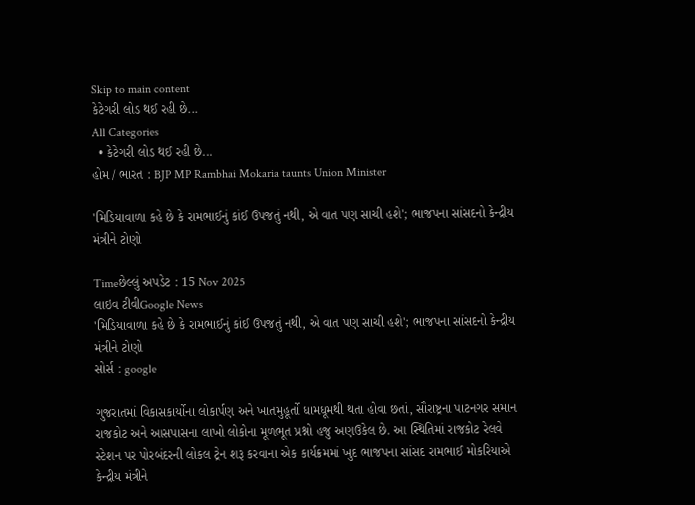Skip to main content
કેટેગરી લોડ થઈ રહી છે...
All Categories
  • કેટેગરી લોડ થઈ રહી છે...
હોમ / ભારત : BJP MP Rambhai Mokaria taunts Union Minister

'મિડિયાવાળા કહે છે કે રામભાઈનું કાંઈ ઉપજતું નથી, એ વાત પણ સાચી હશે'; ભાજપના સાંસદનો કેન્દ્રીય મંત્રીને ટોણો

Timeછેલ્લું અપડેટ : 15 Nov 2025
લાઇવ ટીવીGoogle News
'મિડિયાવાળા કહે છે કે રામભાઈનું કાંઈ ઉપજતું નથી, એ વાત પણ સાચી હશે'; ભાજપના સાંસદનો કેન્દ્રીય મંત્રીને ટોણો
સોર્સ : google

ગુજરાતમાં વિકાસકાર્યોના લોકાર્પણ અને ખાતમુહૂર્તો ધામધૂમથી થતા હોવા છતાં, સૌરાષ્ટ્રના પાટનગર સમાન રાજકોટ અને આસપાસના લાખો લોકોના મૂળભૂત પ્રશ્નો હજુ અણઉકેલ છે. આ સ્થિતિમાં રાજકોટ રેલવે સ્ટેશન પર પોરબંદરની લોકલ ટ્રેન શરૂ કરવાના એક કાર્યક્રમમાં ખુદ ભાજપના સાંસદ રામભાઈ મોકરિયાએ કેન્દ્રીય મંત્રીને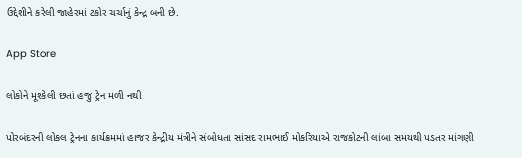ઉદ્દેશીને કરેલી જાહેરમાં ટકોર ચર્ચાનું કેન્દ્ર બની છે.

App Store

લોકોને મૂશ્કેલી છતાં હજુ ટ્રેન મળી નથી

પોરબંદરની લોકલ ટ્રેનના કાર્યક્રમમાં હાજર કેન્દ્રીય મંત્રીને સંબોધતા સાંસદ રામભાઈ મોકરિયાએ રાજકોટની લાંબા સમયથી પડતર માંગણી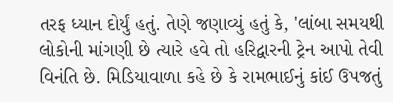તરફ ધ્યાન દોર્યું હતું. તેણે જણાવ્યું હતું કે, 'લાંબા સમયથી લોકોની માંગણી છે ત્યારે હવે તો હરિદ્વારની ટ્રેન આપો તેવી વિનંતિ છે. મિડિયાવાળા કહે છે કે રામભાઈનું કાંઈ ઉપજતું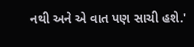નથી અને એ વાત પણ સાચી હશે.'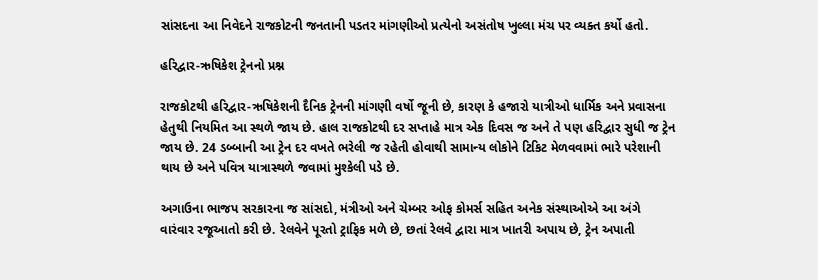સાંસદના આ નિવેદને રાજકોટની જનતાની પડતર માંગણીઓ પ્રત્યેનો અસંતોષ ખુલ્લા મંચ પર વ્યક્ત કર્યો હતો.

હરિદ્વાર-ઋષિકેશ ટ્રેનનો પ્રશ્ન

રાજકોટથી હરિદ્વાર-ઋષિકેશની દૈનિક ટ્રેનની માંગણી વર્ષો જૂની છે, કારણ કે હજારો યાત્રીઓ ધાર્મિક અને પ્રવાસના હેતુથી નિયમિત આ સ્થળે જાય છે. હાલ રાજકોટથી દર સપ્તાહે માત્ર એક દિવસ જ અને તે પણ હરિદ્વાર સુધી જ ટ્રેન જાય છે. 24 ડબ્બાની આ ટ્રેન દર વખતે ભરેલી જ રહેતી હોવાથી સામાન્ય લોકોને ટિકિટ મેળવવામાં ભારે પરેશાની થાય છે અને પવિત્ર યાત્રાસ્થળે જવામાં મુશ્કેલી પડે છે.

અગાઉના ભાજપ સરકારના જ સાંસદો, મંત્રીઓ અને ચેમ્બર ઓફ કોમર્સ સહિત અનેક સંસ્થાઓએ આ અંગે વારંવાર રજૂઆતો કરી છે. રેલવેને પૂરતો ટ્રાફિક મળે છે, છતાં રેલવે દ્વારા માત્ર ખાતરી અપાય છે, ટ્રેન અપાતી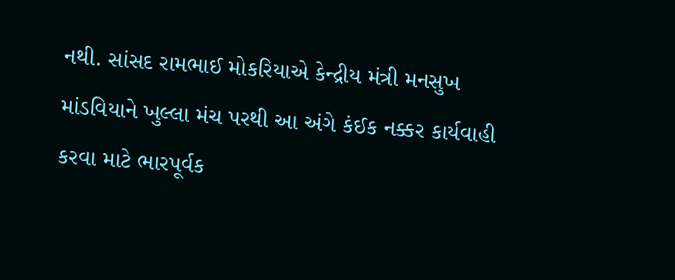નથી. સાંસદ રામભાઈ મોકરિયાએ કેન્દ્રીય મંત્રી મનસુખ માંડવિયાને ખુલ્લા મંચ પરથી આ અંગે કંઈક નક્કર કાર્યવાહી કરવા માટે ભારપૂર્વક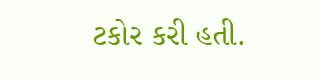ટકોર કરી હતી.